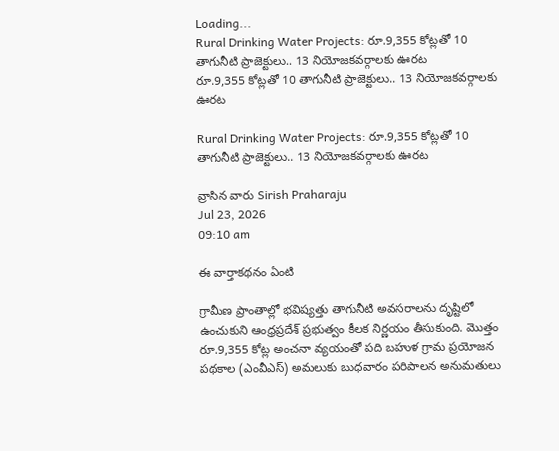Loading...
Rural Drinking Water Projects: రూ.9,355 కోట్లతో 10 తాగునీటి ప్రాజెక్టులు.. 13 నియోజకవర్గాలకు ఊరట
రూ.9,355 కోట్లతో 10 తాగునీటి ప్రాజెక్టులు.. 13 నియోజకవర్గాలకు ఊరట

Rural Drinking Water Projects: రూ.9,355 కోట్లతో 10 తాగునీటి ప్రాజెక్టులు.. 13 నియోజకవర్గాలకు ఊరట

వ్రాసిన వారు Sirish Praharaju
Jul 23, 2026
09:10 am

ఈ వార్తాకథనం ఏంటి

గ్రామీణ ప్రాంతాల్లో భవిష్యత్తు తాగునీటి అవసరాలను దృష్టిలో ఉంచుకుని ఆంధ్రప్రదేశ్ ప్రభుత్వం కీలక నిర్ణయం తీసుకుంది. మొత్తం రూ.9,355 కోట్ల అంచనా వ్యయంతో పది బహుళ గ్రామ ప్రయోజన పథకాల (ఎంవీఎస్) అమలుకు బుధవారం పరిపాలన అనుమతులు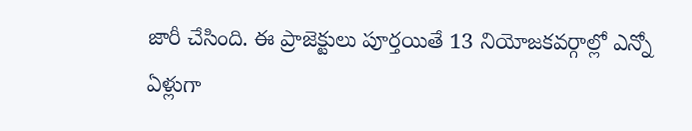జారీ చేసింది. ఈ ప్రాజెక్టులు పూర్తయితే 13 నియోజకవర్గాల్లో ఎన్నో ఏళ్లుగా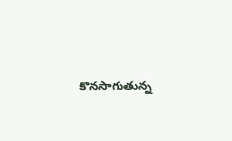కొనసాగుతున్న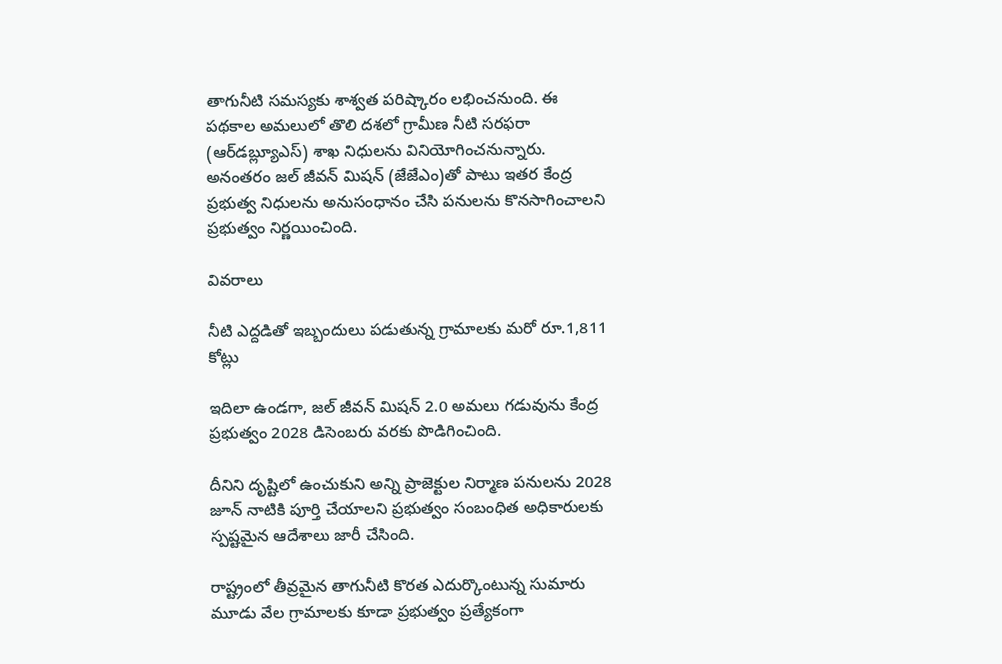తాగునీటి సమస్యకు శాశ్వత పరిష్కారం లభించనుంది. ఈ పథకాల అమలులో తొలి దశలో గ్రామీణ నీటి సరఫరా (ఆర్‌డబ్ల్యూఎస్) శాఖ నిధులను వినియోగించనున్నారు. అనంతరం జల్ జీవన్ మిషన్ (జేజేఎం)తో పాటు ఇతర కేంద్ర ప్రభుత్వ నిధులను అనుసంధానం చేసి పనులను కొనసాగించాలని ప్రభుత్వం నిర్ణయించింది.

వివరాలు

నీటి ఎద్దడితో ఇబ్బందులు పడుతున్న గ్రామాలకు మరో రూ.1,811 కోట్లు

ఇదిలా ఉండగా, జల్ జీవన్ మిషన్ 2.0 అమలు గడువును కేంద్ర ప్రభుత్వం 2028 డిసెంబరు వరకు పొడిగించింది.

దీనిని దృష్టిలో ఉంచుకుని అన్ని ప్రాజెక్టుల నిర్మాణ పనులను 2028 జూన్ నాటికి పూర్తి చేయాలని ప్రభుత్వం సంబంధిత అధికారులకు స్పష్టమైన ఆదేశాలు జారీ చేసింది.

రాష్ట్రంలో తీవ్రమైన తాగునీటి కొరత ఎదుర్కొంటున్న సుమారు మూడు వేల గ్రామాలకు కూడా ప్రభుత్వం ప్రత్యేకంగా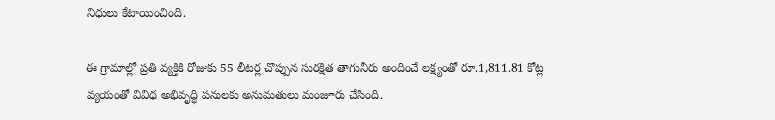నిధులు కేటాయించింది.

ఈ గ్రామాల్లో ప్రతి వ్యక్తికి రోజుకు 55 లీటర్ల చొప్పున సురక్షిత తాగునీరు అందించే లక్ష్యంతో రూ.1,811.81 కోట్ల వ్యయంతో వివిధ అభివృద్ధి పనులకు అనుమతులు మంజూరు చేసింది.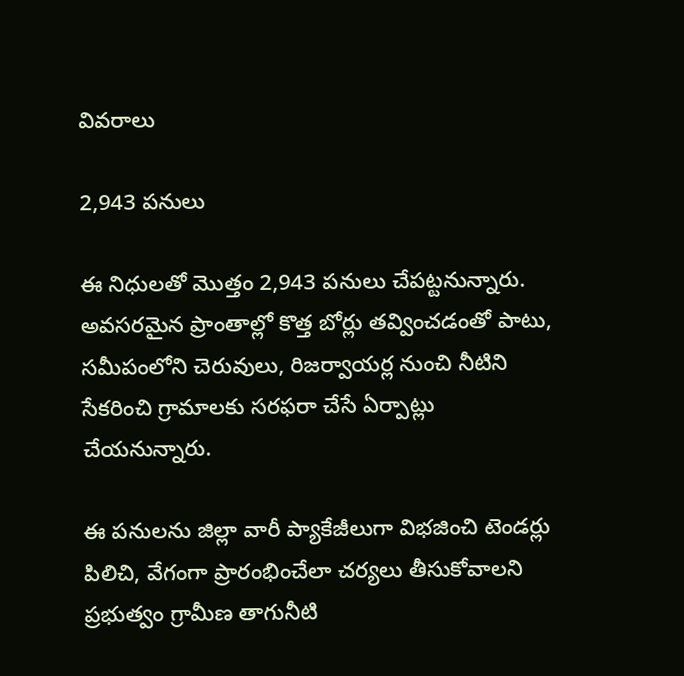వివరాలు

2,943 పనులు

ఈ నిధులతో మొత్తం 2,943 పనులు చేపట్టనున్నారు. అవసరమైన ప్రాంతాల్లో కొత్త బోర్లు తవ్వించడంతో పాటు, సమీపంలోని చెరువులు, రిజర్వాయర్ల నుంచి నీటిని సేకరించి గ్రామాలకు సరఫరా చేసే ఏర్పాట్లు చేయనున్నారు.

ఈ పనులను జిల్లా వారీ ప్యాకేజీలుగా విభజించి టెండర్లు పిలిచి, వేగంగా ప్రారంభించేలా చర్యలు తీసుకోవాలని ప్రభుత్వం గ్రామీణ తాగునీటి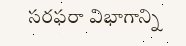సరఫరా విభాగాన్ని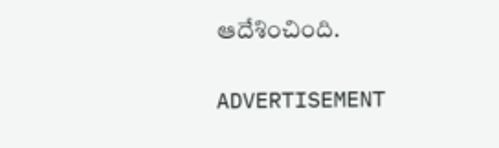ఆదేశించింది.

ADVERTISEMENT